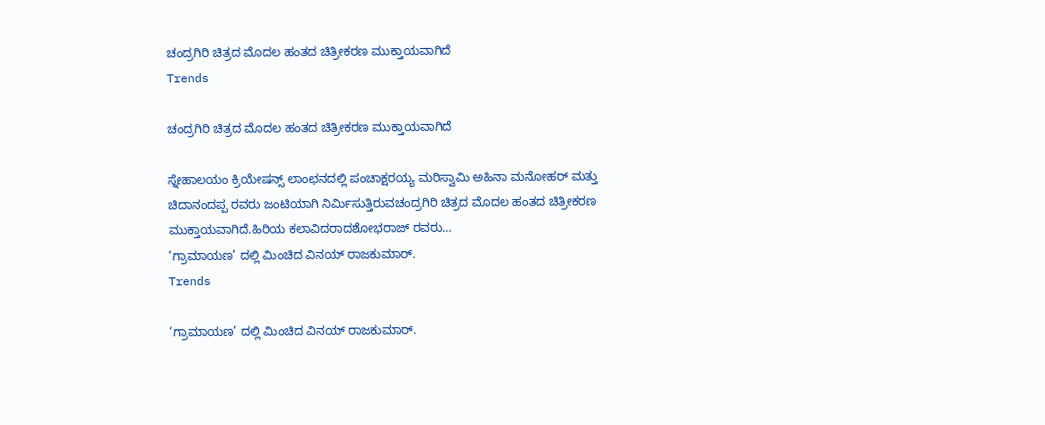ಚಂದ್ರಗಿರಿ ಚಿತ್ರದ ಮೊದಲ ಹಂತದ ಚಿತ್ರೀಕರಣ ಮುಕ್ತಾಯವಾಗಿದೆ
Trends

ಚಂದ್ರಗಿರಿ ಚಿತ್ರದ ಮೊದಲ ಹಂತದ ಚಿತ್ರೀಕರಣ ಮುಕ್ತಾಯವಾಗಿದೆ

ಸ್ನೇಹಾಲಯಂ ಕ್ರಿಯೇಷನ್ಸ್ ಲಾಂಛನದಲ್ಲಿ ಪಂಚಾಕ್ಷರಯ್ಯ ಮರಿಸ್ವಾಮಿ ಅಹಿನಾ ಮನೋಹರ್ ಮತ್ತು ಚಿದಾನಂದಪ್ಪ ರವರು ಜಂಟಿಯಾಗಿ ನಿರ್ಮಿಸುತ್ತಿರುವಚಂದ್ರಗಿರಿ ಚಿತ್ರದ ಮೊದಲ ಹಂತದ ಚಿತ್ರೀಕರಣ ಮುಕ್ತಾಯವಾಗಿದೆ.ಹಿರಿಯ ಕಲಾವಿದರಾದಶೋಭರಾಜ್ ರವರು…
‘ಗ್ರಾಮಾಯಣ’ ದಲ್ಲಿ ಮಿಂಚಿದ ವಿನಯ್ ರಾಜಕುಮಾರ್.
Trends

‘ಗ್ರಾಮಾಯಣ’ ದಲ್ಲಿ ಮಿಂಚಿದ ವಿನಯ್ ರಾಜಕುಮಾರ್.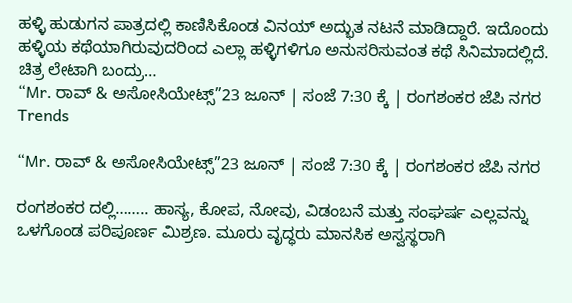ಹಳ್ಳಿ ಹುಡುಗನ ಪಾತ್ರದಲ್ಲಿ ಕಾಣಿಸಿಕೊಂಡ ವಿನಯ್ ಅದ್ಭುತ ನಟನೆ ಮಾಡಿದ್ದಾರೆ. ಇದೊಂದು ಹಳ್ಳಿಯ ಕಥೆಯಾಗಿರುವುದರಿಂದ ಎಲ್ಲಾ ಹಳ್ಳಿಗಳಿಗೂ ಅನುಸರಿಸುವಂತ ಕಥೆ ಸಿನಿಮಾದಲ್ಲಿದೆ. ಚಿತ್ರ ಲೇಟಾಗಿ ಬಂದ್ರು…
“Mr. ರಾವ್ & ಅಸೋಸಿಯೇಟ್ಸ್”23 ಜೂನ್ | ಸಂಜೆ 7:30 ಕ್ಕೆ | ರಂಗಶಂಕರ ಜೆಪಿ ನಗರ
Trends

“Mr. ರಾವ್ & ಅಸೋಸಿಯೇಟ್ಸ್”23 ಜೂನ್ | ಸಂಜೆ 7:30 ಕ್ಕೆ | ರಂಗಶಂಕರ ಜೆಪಿ ನಗರ

ರಂಗಶಂಕರ ದಲ್ಲಿ…….. ಹಾಸ್ಯ, ಕೋಪ, ನೋವು, ವಿಡಂಬನೆ ಮತ್ತು ಸಂಘರ್ಷ ಎಲ್ಲವನ್ನು ಒಳಗೊಂಡ ಪರಿಪೂರ್ಣ ಮಿಶ್ರಣ. ಮೂರು ವೃದ್ಧರು ಮಾನಸಿಕ ಅಸ್ವಸ್ಥರಾಗಿ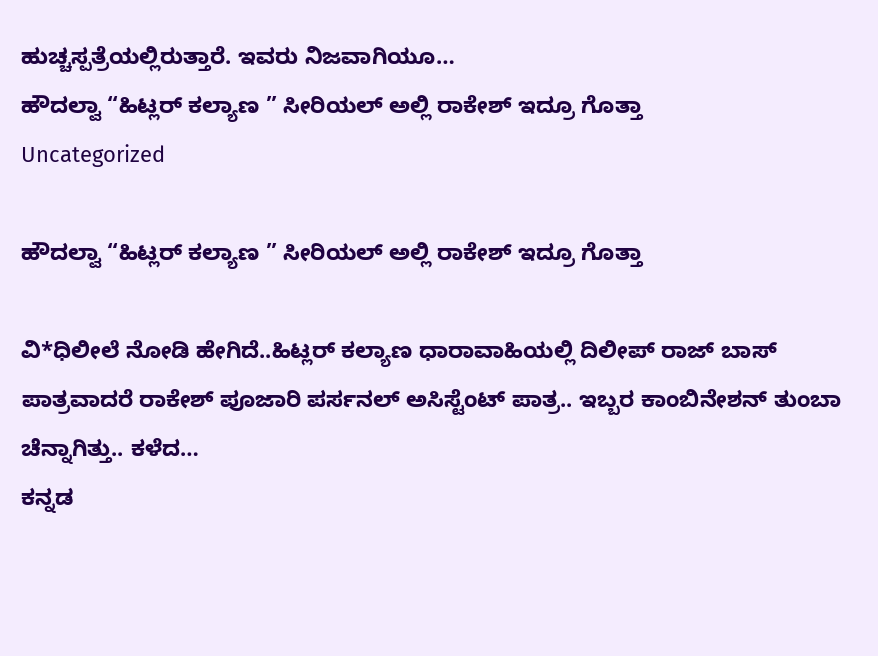ಹುಚ್ಚಸ್ಪತ್ರೆಯಲ್ಲಿರುತ್ತಾರೆ. ಇವರು ನಿಜವಾಗಿಯೂ…
ಹೌದಲ್ವಾ “ಹಿಟ್ಲರ್ ಕಲ್ಯಾಣ ” ಸೀರಿಯಲ್ ಅಲ್ಲಿ ರಾಕೇಶ್ ಇದ್ರೂ ಗೊತ್ತಾ
Uncategorized

ಹೌದಲ್ವಾ “ಹಿಟ್ಲರ್ ಕಲ್ಯಾಣ ” ಸೀರಿಯಲ್ ಅಲ್ಲಿ ರಾಕೇಶ್ ಇದ್ರೂ ಗೊತ್ತಾ

ವಿ*ಧಿಲೀಲೆ ನೋಡಿ ಹೇಗಿದೆ..ಹಿಟ್ಲರ್ ಕಲ್ಯಾಣ ಧಾರಾವಾಹಿಯಲ್ಲಿ ದಿಲೀಪ್ ರಾಜ್ ಬಾಸ್ ಪಾತ್ರವಾದರೆ ರಾಕೇಶ್ ಪೂಜಾರಿ ಪರ್ಸನಲ್ ಅಸಿಸ್ಟೆಂಟ್ ಪಾತ್ರ.. ಇಬ್ಬರ ಕಾಂಬಿನೇಶನ್ ತುಂಬಾ ಚೆನ್ನಾಗಿತ್ತು.. ಕಳೆದ…
ಕನ್ನಡ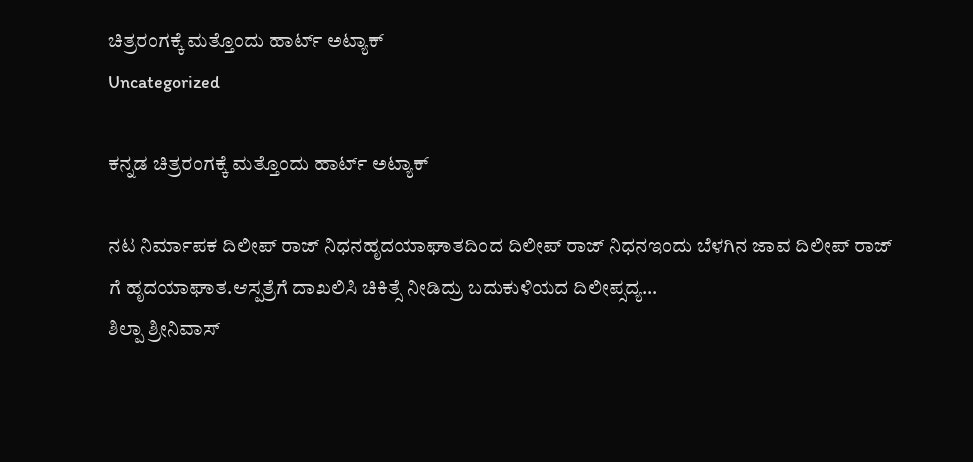ಚಿತ್ರರಂಗಕ್ಕೆ ಮತ್ತೊಂದು ಹಾರ್ಟ್ ಅಟ್ಯಾಕ್
Uncategorized

ಕನ್ನಡ ಚಿತ್ರರಂಗಕ್ಕೆ ಮತ್ತೊಂದು ಹಾರ್ಟ್ ಅಟ್ಯಾಕ್

ನಟ ನಿರ್ಮಾಪಕ ದಿಲೀಪ್ ರಾಜ್ ನಿಧನಹೃದಯಾಘಾತದಿಂದ ದಿಲೀಪ್ ರಾಜ್ ನಿಧನಇಂದು ಬೆಳಗಿನ ಜಾವ ದಿಲೀಪ್ ರಾಜ್ ಗೆ ಹೃದಯಾಘಾತ.ಆಸ್ಪತ್ರೆಗೆ ದಾಖಲಿಸಿ ಚಿಕಿತ್ಸೆ ನೀಡಿದ್ರು ಬದುಕುಳಿಯದ ದಿಲೀಪ್ಸದ್ಯ…
ಶಿಲ್ಪಾ ಶ್ರೀನಿವಾಸ್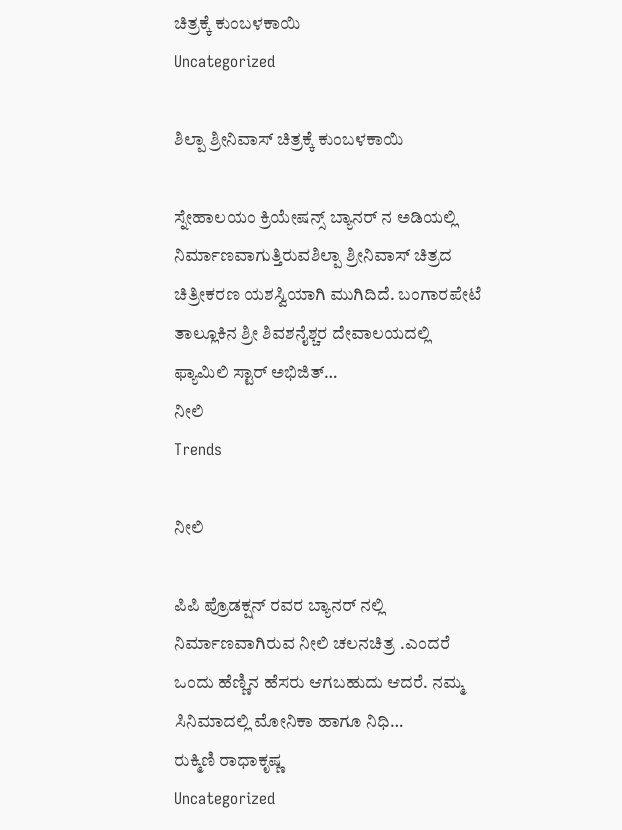ಚಿತ್ರಕ್ಕೆ ಕುಂಬಳಕಾಯಿ
Uncategorized

ಶಿಲ್ಪಾ ಶ್ರೀನಿವಾಸ್ ಚಿತ್ರಕ್ಕೆ ಕುಂಬಳಕಾಯಿ

ಸ್ನೇಹಾಲಯಂ ಕ್ರಿಯೇಷನ್ಸ್ ಬ್ಯಾನರ್ ನ ಅಡಿಯಲ್ಲಿ ನಿರ್ಮಾಣವಾಗುತ್ತಿರುವಶಿಲ್ಪಾ ಶ್ರೀನಿವಾಸ್ ಚಿತ್ರದ ಚಿತ್ರೀಕರಣ ಯಶಸ್ವಿಯಾಗಿ ಮುಗಿದಿದೆ. ಬಂಗಾರಪೇಟೆ ತಾಲ್ಲೂಕಿನ ಶ್ರೀ ಶಿವಶನೈಶ್ಚರ ದೇವಾಲಯದಲ್ಲಿ ಫ್ಯಾಮಿಲಿ ಸ್ಟಾರ್ ಅಭಿಜಿತ್…
ನೀಲಿ
Trends

ನೀಲಿ

ಪಿಪಿ ಪ್ರೊಡಕ್ಷನ್ ರವರ ಬ್ಯಾನರ್ ನಲ್ಲಿ ನಿರ್ಮಾಣವಾಗಿರುವ ನೀಲಿ ಚಲನಚಿತ್ರ .ಎಂದರೆ ಒಂದು ಹೆಣ್ಣಿನ ಹೆಸರು ಆಗಬಹುದು ಆದರೆ. ನಮ್ಮ ಸಿನಿಮಾದಲ್ಲಿ ಮೋನಿಕಾ ಹಾಗೂ ನಿಧಿ…
ರುಕ್ಮಿಣಿ ರಾಧಾಕೃಷ್ಣ
Uncategorized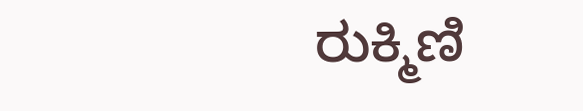ರುಕ್ಮಿಣಿ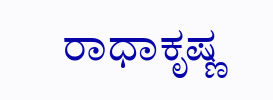ರಾಧಾಕೃಷ್ಣ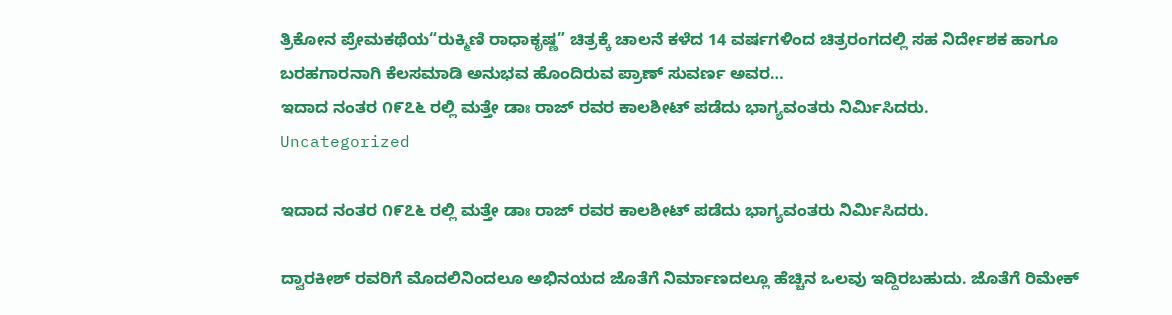ತ್ರಿಕೋನ ಪ್ರೇಮಕಥೆಯ“ರುಕ್ಮಿಣಿ ರಾಧಾಕೃಷ್ಣ” ಚಿತ್ರಕ್ಕೆ ಚಾಲನೆ ಕಳೆದ 14 ವರ್ಷಗಳಿಂದ ಚಿತ್ರರಂಗದಲ್ಲಿ ಸಹ ನಿರ್ದೇಶಕ ಹಾಗೂ ಬರಹಗಾರನಾಗಿ ಕೆಲಸಮಾಡಿ ಅನುಭವ ಹೊಂದಿರುವ ಪ್ರಾಣ್ ಸುವರ್ಣ ಅವರ…
ಇದಾದ ನಂತರ ೧೯೭೬ ರಲ್ಲಿ ಮತ್ತೇ ಡಾಃ ರಾಜ್ ರವರ ಕಾಲಶೀಟ್ ಪಡೆದು ಭಾಗ್ಯವಂತರು ನಿರ್ಮಿಸಿದರು.
Uncategorized

ಇದಾದ ನಂತರ ೧೯೭೬ ರಲ್ಲಿ ಮತ್ತೇ ಡಾಃ ರಾಜ್ ರವರ ಕಾಲಶೀಟ್ ಪಡೆದು ಭಾಗ್ಯವಂತರು ನಿರ್ಮಿಸಿದರು.

ದ್ವಾರಕೀಶ್ ರವರಿಗೆ ಮೊದಲಿನಿಂದಲೂ ಅಭಿನಯದ ಜೊತೆಗೆ ನಿರ್ಮಾಣದಲ್ಲೂ ಹೆಚ್ಚಿನ ಒಲವು ಇದ್ದಿರಬಹುದು. ಜೊತೆಗೆ ರಿಮೇಕ್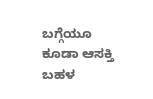ಬಗ್ಗೆಯೂ ಕೂಡಾ ಆಸಕ್ತಿ ಬಹಳ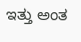ಇತ್ತು ಅಂತ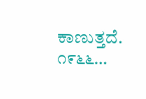ಕಾಣುತ್ತದೆ. ೧೯೬೬…